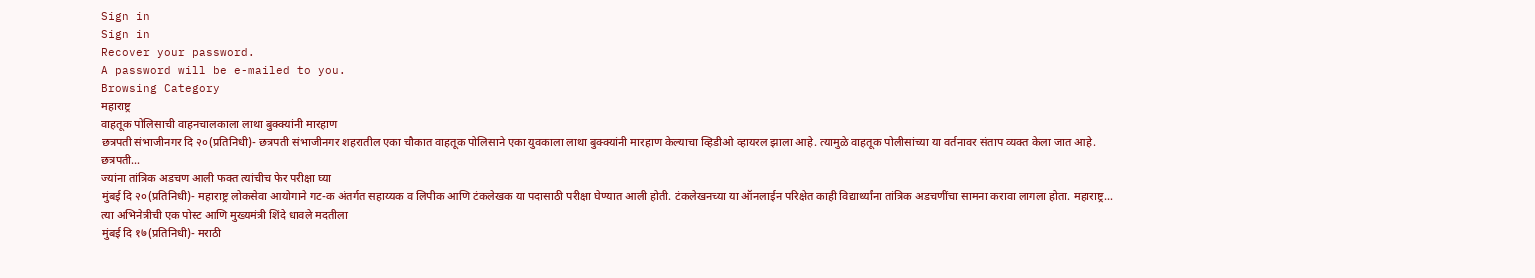Sign in
Sign in
Recover your password.
A password will be e-mailed to you.
Browsing Category
महाराष्ट्र
वाहतूक पोलिसाची वाहनचालकाला लाथा बुक्क्यांनी मारहाण
छत्रपती संभाजीनगर दि २०(प्रतिनिधी)- छत्रपती संभाजीनगर शहरातील एका चौकात वाहतूक पोलिसाने एका युवकाला लाथा बुक्क्यांनी मारहाण केल्याचा व्हिडीओ व्हायरल झाला आहे. त्यामुळे वाहतूक पोलीसांच्या या वर्तनावर संताप व्यक्त केला जात आहे.
छत्रपती…
ज्यांना तांत्रिक अडचण आली फक्त त्यांचीच फेर परीक्षा घ्या
मुंबई दि २०(प्रतिनिधी)- महाराष्ट्र लोकसेवा आयोगाने गट-क अंतर्गत सहाय्यक व लिपीक आणि टंकलेखक या पदासाठी परीक्षा घेण्यात आली होती. टंकलेखनच्या या ऑनलाईन परिक्षेत काही विद्यार्थ्यांना तांत्रिक अडचणींचा सामना करावा लागला होता. महाराष्ट्र…
त्या अभिनेत्रीची एक पोस्ट आणि मुख्यमंत्री शिंदे धावले मदतीला
मुंबई दि १७(प्रतिनिधी)- मराठी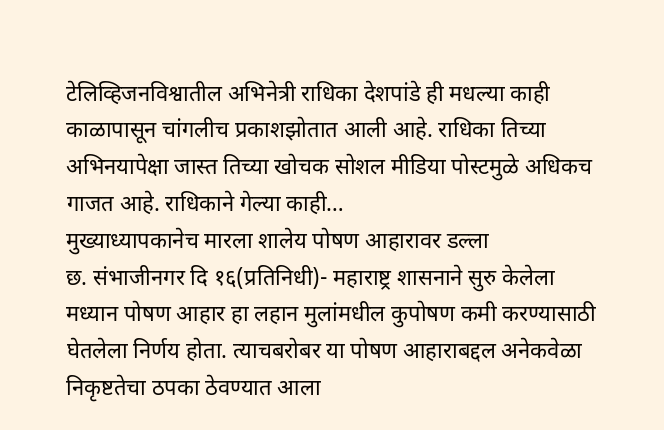टेलिव्हिजनविश्वातील अभिनेत्री राधिका देशपांडे ही मधल्या काही काळापासून चांगलीच प्रकाशझोतात आली आहे. राधिका तिच्या अभिनयापेक्षा जास्त तिच्या खोचक सोशल मीडिया पोस्टमुळे अधिकच गाजत आहे. राधिकाने गेल्या काही…
मुख्याध्यापकानेच मारला शालेय पोषण आहारावर डल्ला
छ. संभाजीनगर दि १६(प्रतिनिधी)- महाराष्ट्र शासनाने सुरु केलेला मध्यान पोषण आहार हा लहान मुलांमधील कुपोषण कमी करण्यासाठी घेतलेला निर्णय होता. त्याचबरोबर या पोषण आहाराबद्दल अनेकवेळा निकृष्टतेचा ठपका ठेवण्यात आला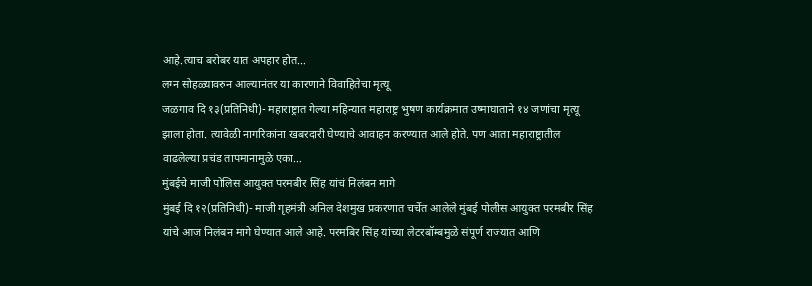आहे.त्याच बरोबर यात अपहार होत…
लग्न सोहळ्यावरुन आल्यानंतर या कारणाने विवाहितेचा मृत्यू
जळगाव दि १३(प्रतिनिधी)- महाराष्ट्रात गेल्या महिन्यात महाराष्ट्र भुषण कार्यक्रमात उष्माघाताने १४ जणांचा मृत्यू झाला होता. त्यावेळी नागरिकांना खबरदारी घेण्याचे आवाहन करण्यात आले होते. पण आता महाराष्ट्रातील वाढलेल्या प्रचंड तापमानामुळे एका…
मुंबईचे माजी पोलिस आयुक्त परमबीर सिंह यांचं निलंबन मागे
मुंबई दि १२(प्रतिनिधी)- माजी गृहमंत्री अनिल देशमुख प्रकरणात चर्चेत आलेले मुंबई पोलीस आयुक्त परमबीर सिंह यांचे आज निलंबन मागे घेण्यात आले आहे. परमबिर सिंह यांच्या लेटरबॉम्बमुळे संपूर्ण राज्यात आणि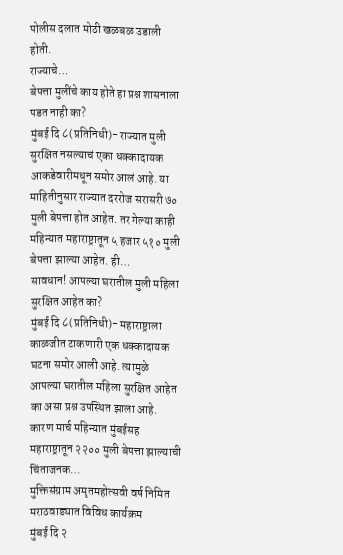पोलीस दलात मोठी खळबळ उडाली होती.
राज्याचे…
बेपत्ता मुलींचे काय होते हा प्रश्न शासनाला पडत नाही का?
मुंबई दि ८(प्रतिनिधी)- राज्यात मुली सुरक्षित नसल्याचं एका धक्कादायक आकडेवारीमधून समोर आलं आहे. या माहितीनुसार राज्यात दररोज सरासरी ७० मुली बेपत्ता होत आहेत. तर गेल्या काही महिन्यात महाराष्ट्रातून ५ हजार ५१० मुली बेपत्ता झाल्या आहेत. ही…
सावधान! आपल्या घरातील मुली महिला सुरक्षित आहेत का?
मुंबई दि ८(प्रतिनिधी)- महाराष्ट्राला काळजीत टाकणारी एक धक्कादायक घटना समोर आली आहे. त्यामुळे आपल्या घरातील महिला सुरक्षित आहेत का असा प्रश्न उपस्थित झाला आहे. कारण मार्च महिन्यात मुंबईसह महाराष्ट्रातून २२०० मुली बेपत्ता झाल्याची चिंताजनक…
मुक्तिसंग्राम अमृतमहोत्सवी वर्ष निमित मराठवाड्यात विविध कार्यक्रम
मुंबई दि २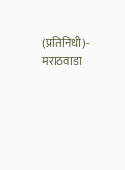(प्रतिनिधी)- मराठवाडा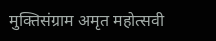मुक्तिसंग्राम अमृत महोत्सवी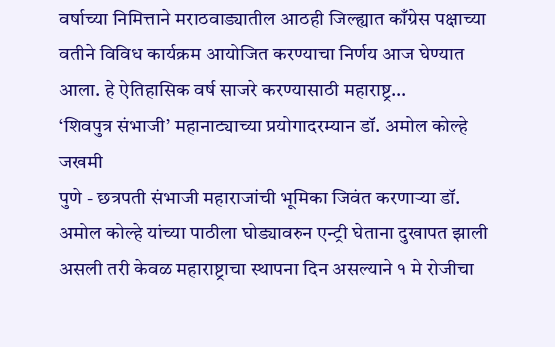वर्षाच्या निमित्ताने मराठवाड्यातील आठही जिल्ह्यात काँग्रेस पक्षाच्या वतीने विविध कार्यक्रम आयोजित करण्याचा निर्णय आज घेण्यात आला. हे ऐतिहासिक वर्ष साजरे करण्यासाठी महाराष्ट्र…
‘शिवपुत्र संभाजी’ महानाट्याच्या प्रयोगादरम्यान डॉ. अमोल कोल्हे जखमी
पुणे - छत्रपती संभाजी महाराजांची भूमिका जिवंत करणाऱ्या डॉ. अमोल कोल्हे यांच्या पाठीला घोड्यावरुन एन्ट्री घेताना दुखापत झाली असली तरी केवळ महाराष्ट्राचा स्थापना दिन असल्याने १ मे रोजीचा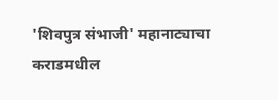'शिवपुत्र संभाजी' महानाट्याचा कराडमधील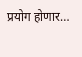प्रयोग होणार…